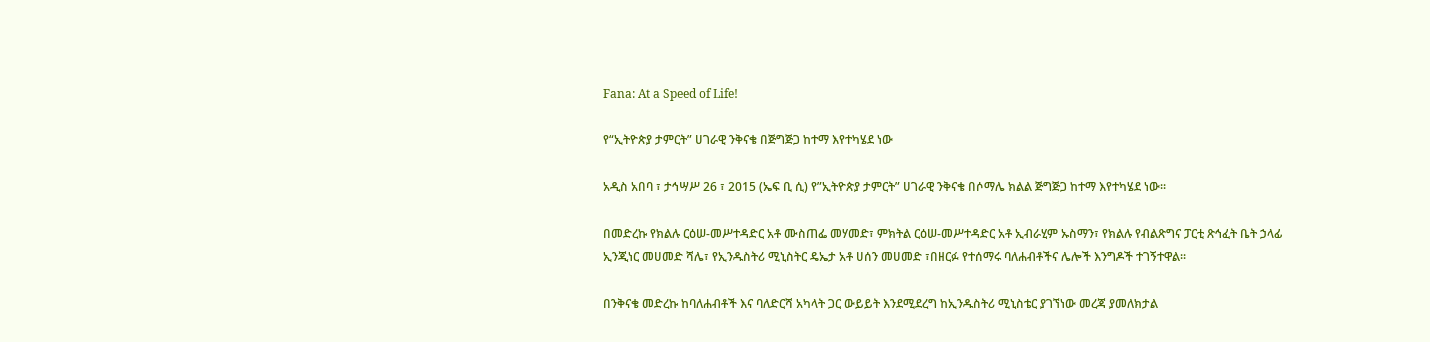Fana: At a Speed of Life!

የ“ኢትዮጵያ ታምርት” ሀገራዊ ንቅናቄ በጅግጅጋ ከተማ እየተካሄደ ነው

አዲስ አበባ ፣ ታኅሣሥ 26 ፣ 2015 (ኤፍ ቢ ሲ) የ”ኢትዮጵያ ታምርት” ሀገራዊ ንቅናቄ በሶማሌ ክልል ጅግጅጋ ከተማ እየተካሄደ ነው፡፡

በመድረኩ የክልሉ ርዕሠ-መሥተዳድር አቶ ሙስጠፌ መሃመድ፣ ምክትል ርዕሠ-መሥተዳድር አቶ ኢብራሂም ኡስማን፣ የክልሉ የብልጽግና ፓርቲ ጽኅፈት ቤት ኃላፊ ኢንጂነር መሀመድ ሻሌ፣ የኢንዱስትሪ ሚኒስትር ዴኤታ አቶ ሀሰን መሀመድ ፣በዘርፉ የተሰማሩ ባለሐብቶችና ሌሎች እንግዶች ተገኝተዋል፡፡

በንቅናቄ መድረኩ ከባለሐብቶች እና ባለድርሻ አካላት ጋር ውይይት እንደሚደረግ ከኢንዱስትሪ ሚኒስቴር ያገኘነው መረጃ ያመለክታል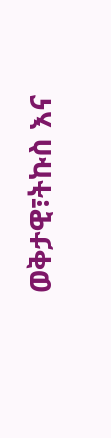ወቅታዊ፣ትኩስ እና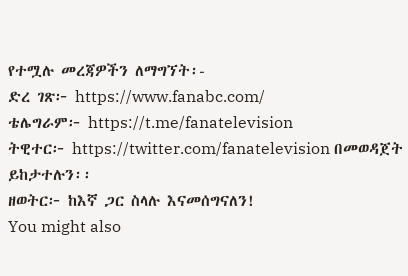የተሟሉ መረጃዎችን ለማግኘት፡-
ድረ ገጽ፦ https://www.fanabc.com/
ቴሌግራም፦ https://t.me/fanatelevision
ትዊተር፦ https://twitter.com/fanatelevision በመወዳጀት ይከታተሉን፡፡
ዘወትር፦ ከእኛ ጋር ስላሉ እናመሰግናለን!
You might also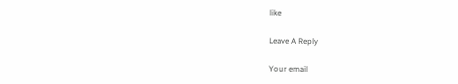like

Leave A Reply

Your email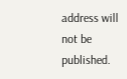address will not be published.